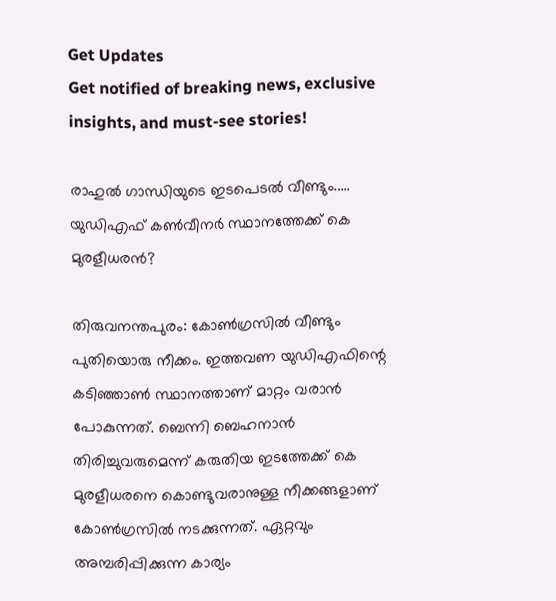Get Updates
Get notified of breaking news, exclusive insights, and must-see stories!

രാഹുല്‍ ഗാന്ധിയുടെ ഇടപെടല്‍ വീണ്ടും..... യുഡിഎഫ് കണ്‍വീനര്‍ സ്ഥാനത്തേക്ക് കെ മുരളീധരന്‍?

തിരുവനന്തപുരം: കോണ്‍ഗ്രസില്‍ വീണ്ടും പുതിയൊരു നീക്കം. ഇത്തവണ യുഡിഎഫിന്റെ കടിഞ്ഞാണ്‍ സ്ഥാനത്താണ് മാറ്റം വരാന്‍ പോകുന്നത്. ബെന്നി ബെഹനാന്‍ തിരിച്ചുവരുമെന്ന് കരുതിയ ഇടത്തേക്ക് കെ മുരളീധരനെ കൊണ്ടുവരാനുള്ള നീക്കങ്ങളാണ് കോണ്‍ഗ്രസില്‍ നടക്കുന്നത്. ഏറ്റവും അമ്പരിപ്പിക്കുന്ന കാര്യം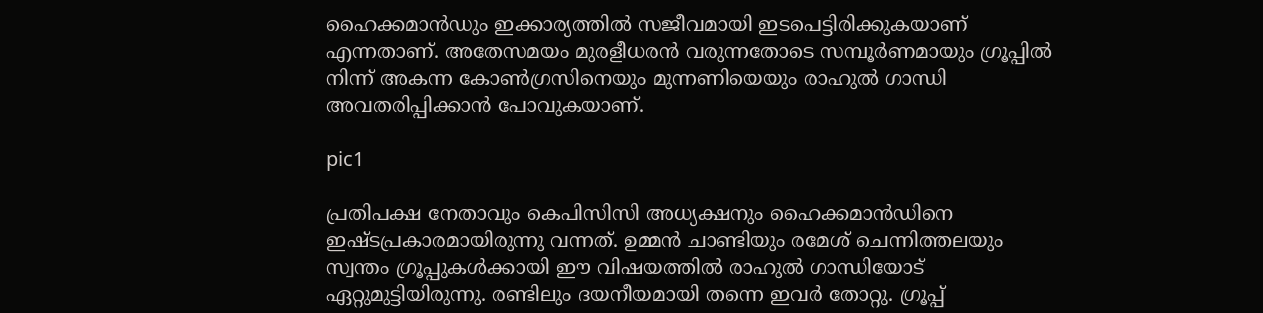ഹൈക്കമാന്‍ഡും ഇക്കാര്യത്തില്‍ സജീവമായി ഇടപെട്ടിരിക്കുകയാണ് എന്നതാണ്. അതേസമയം മുരളീധരന്‍ വരുന്നതോടെ സമ്പൂര്‍ണമായും ഗ്രൂപ്പില്‍ നിന്ന് അകന്ന കോണ്‍ഗ്രസിനെയും മുന്നണിയെയും രാഹുല്‍ ഗാന്ധി അവതരിപ്പിക്കാന്‍ പോവുകയാണ്.

pic1

പ്രതിപക്ഷ നേതാവും കെപിസിസി അധ്യക്ഷനും ഹൈക്കമാന്‍ഡിനെ ഇഷ്ടപ്രകാരമായിരുന്നു വന്നത്. ഉമ്മന്‍ ചാണ്ടിയും രമേശ് ചെന്നിത്തലയും സ്വന്തം ഗ്രൂപ്പുകള്‍ക്കായി ഈ വിഷയത്തില്‍ രാഹുല്‍ ഗാന്ധിയോട് ഏറ്റുമുട്ടിയിരുന്നു. രണ്ടിലും ദയനീയമായി തന്നെ ഇവര്‍ തോറ്റു. ഗ്രൂപ്പ്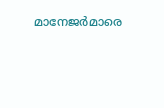മാനേജര്‍മാരെ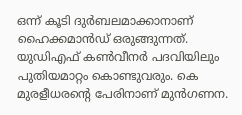ഒന്ന് കൂടി ദുര്‍ബലമാക്കാനാണ് ഹൈക്കമാന്‍ഡ് ഒരുങ്ങുന്നത്. യുഡിഎഫ് കണ്‍വീനര്‍ പദവിയിലും പുതിയമാറ്റം കൊണ്ടുവരും. കെ മുരളീധരന്റെ പേരിനാണ് മുന്‍ഗണന.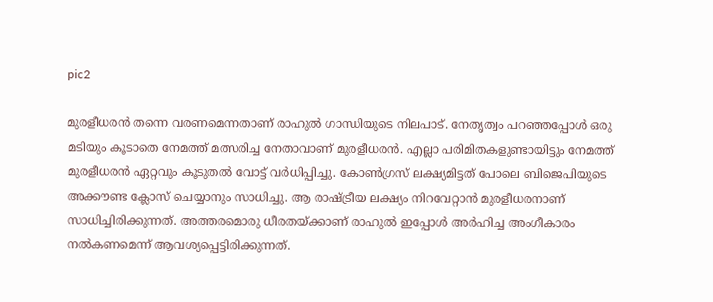pic2

മുരളീധരന്‍ തന്നെ വരണമെന്നതാണ് രാഹുല്‍ ഗാന്ധിയുടെ നിലപാട്. നേതൃത്വം പറഞ്ഞപ്പോള്‍ ഒരു മടിയും കൂടാതെ നേമത്ത് മത്സരിച്ച നേതാവാണ് മുരളീധരന്‍. എല്ലാ പരിമിതകളുണ്ടായിട്ടും നേമത്ത് മുരളീധരന്‍ ഏറ്റവും കൂടുതല്‍ വോട്ട് വര്‍ധിപ്പിച്ചു. കോണ്‍ഗ്രസ് ലക്ഷ്യമിട്ടത് പോലെ ബിജെപിയുടെ അക്കൗണ്ട ക്ലോസ് ചെയ്യാനും സാധിച്ചു. ആ രാഷ്ട്രീയ ലക്ഷ്യം നിറവേറ്റാന്‍ മുരളീധരനാണ് സാധിച്ചിരിക്കുന്നത്. അത്തരമൊരു ധീരതയ്ക്കാണ് രാഹുല്‍ ഇപ്പോള്‍ അര്‍ഹിച്ച അംഗീകാരം നല്‍കണമെന്ന് ആവശ്യപ്പെട്ടിരിക്കുന്നത്.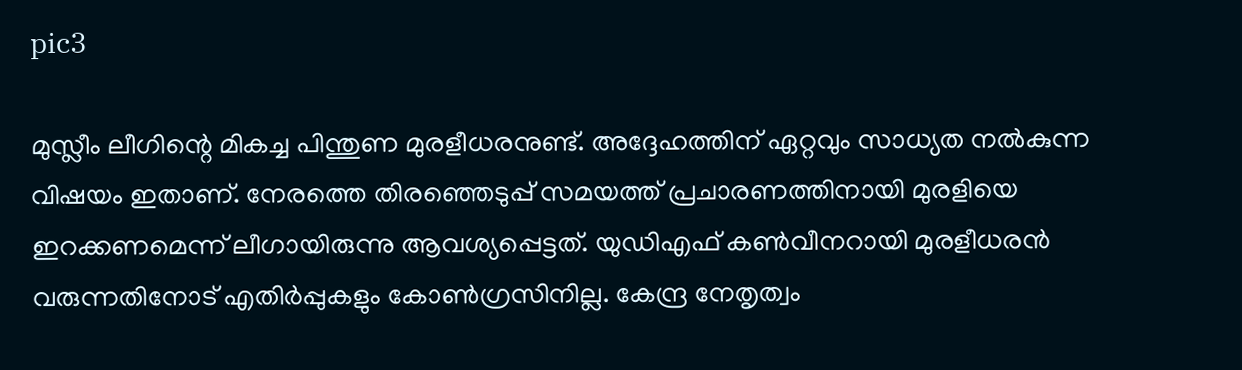pic3

മുസ്ലീം ലീഗിന്റെ മികച്ച പിന്തുണ മുരളീധരനുണ്ട്. അദ്ദേഹത്തിന് ഏറ്റവും സാധ്യത നല്‍കുന്ന വിഷയം ഇതാണ്. നേരത്തെ തിരഞ്ഞെടുപ്പ് സമയത്ത് പ്രചാരണത്തിനായി മുരളിയെ ഇറക്കണമെന്ന് ലീഗായിരുന്നു ആവശ്യപ്പെട്ടത്. യുഡിഎഫ് കണ്‍വീനറായി മുരളീധരന്‍ വരുന്നതിനോട് എതിര്‍പ്പുകളും കോണ്‍ഗ്രസിനില്ല. കേന്ദ്ര നേതൃത്വം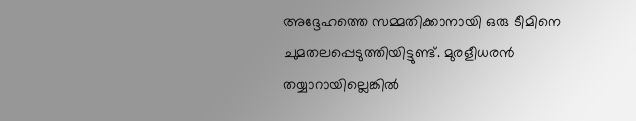അദ്ദേഹത്തെ സമ്മതിക്കാനായി ഒരു ടീമിനെ ചുമതലപ്പെടുത്തിയിട്ടുണ്ട്. മുരളീധരന്‍ തയ്യാറായില്ലെങ്കില്‍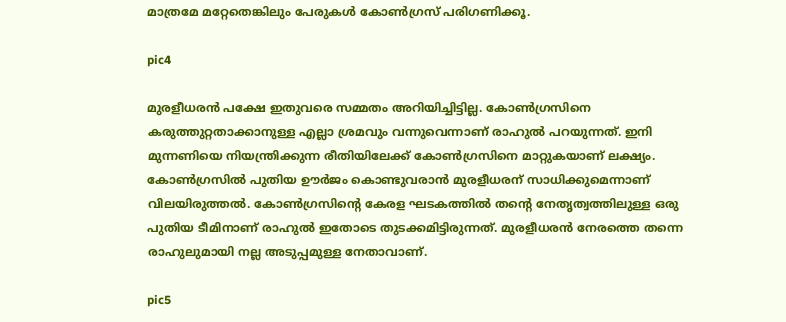മാത്രമേ മറ്റേതെങ്കിലും പേരുകള്‍ കോണ്‍ഗ്രസ് പരിഗണിക്കൂ.

pic4

മുരളീധരന്‍ പക്ഷേ ഇതുവരെ സമ്മതം അറിയിച്ചിട്ടില്ല. കോണ്‍ഗ്രസിനെ കരുത്തുറ്റതാക്കാനുള്ള എല്ലാ ശ്രമവും വന്നുവെന്നാണ് രാഹുല്‍ പറയുന്നത്. ഇനി മുന്നണിയെ നിയന്ത്രിക്കുന്ന രീതിയിലേക്ക് കോണ്‍ഗ്രസിനെ മാറ്റുകയാണ് ലക്ഷ്യം. കോണ്‍ഗ്രസില്‍ പുതിയ ഊര്‍ജം കൊണ്ടുവരാന്‍ മുരളീധരന് സാധിക്കുമെന്നാണ് വിലയിരുത്തല്‍. കോണ്‍ഗ്രസിന്റെ കേരള ഘടകത്തില്‍ തന്റെ നേതൃത്വത്തിലുള്ള ഒരു പുതിയ ടീമിനാണ് രാഹുല്‍ ഇതോടെ തുടക്കമിട്ടിരുന്നത്. മുരളീധരന്‍ നേരത്തെ തന്നെ രാഹുലുമായി നല്ല അടുപ്പമുള്ള നേതാവാണ്.

pic5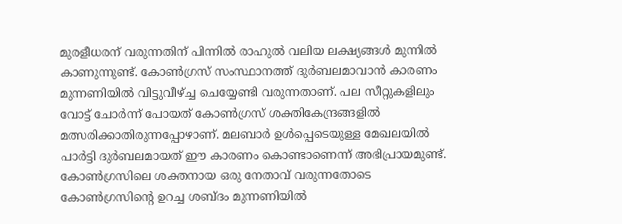മുരളീധരന് വരുന്നതിന് പിന്നില്‍ രാഹുല്‍ വലിയ ലക്ഷ്യങ്ങള്‍ മുന്നില്‍ കാണുന്നുണ്ട്. കോണ്‍ഗ്രസ് സംസ്ഥാനത്ത് ദുര്‍ബലമാവാന്‍ കാരണം മുന്നണിയില്‍ വിട്ടുവീഴ്ച്ച ചെയ്യേണ്ടി വരുന്നതാണ്. പല സീറ്റുകളിലും വോട്ട് ചോര്‍ന്ന് പോയത് കോണ്‍ഗ്രസ് ശക്തികേന്ദ്രങ്ങളില്‍ മത്സരിക്കാതിരുന്നപ്പോഴാണ്. മലബാര്‍ ഉള്‍പ്പെടെയുള്ള മേഖലയില്‍ പാര്‍ട്ടി ദുര്‍ബലമായത് ഈ കാരണം കൊണ്ടാണെന്ന് അഭിപ്രായമുണ്ട്. കോണ്‍ഗ്രസിലെ ശക്തനായ ഒരു നേതാവ് വരുന്നതോടെ കോണ്‍ഗ്രസിന്റെ ഉറച്ച ശബ്ദം മുന്നണിയില്‍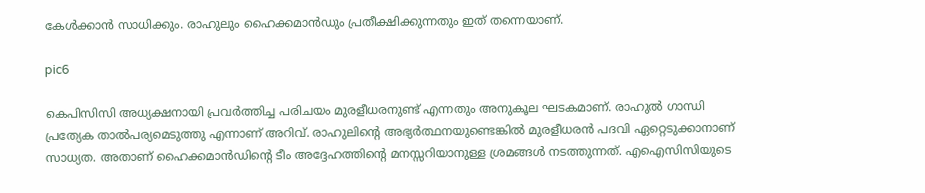കേള്‍ക്കാന്‍ സാധിക്കും. രാഹുലും ഹൈക്കമാന്‍ഡും പ്രതീക്ഷിക്കുന്നതും ഇത് തന്നെയാണ്.

pic6

കെപിസിസി അധ്യക്ഷനായി പ്രവര്‍ത്തിച്ച പരിചയം മുരളീധരനുണ്ട് എന്നതും അനുകൂല ഘടകമാണ്. രാഹുല്‍ ഗാന്ധി പ്രത്യേക താല്‍പര്യമെടുത്തു എന്നാണ് അറിവ്. രാഹുലിന്റെ അഭ്യര്‍ത്ഥനയുണ്ടെങ്കില്‍ മുരളീധരന്‍ പദവി ഏറ്റെടുക്കാനാണ് സാധ്യത. അതാണ് ഹൈക്കമാന്‍ഡിന്റെ ടീം അദ്ദേഹത്തിന്റെ മനസ്സറിയാനുള്ള ശ്രമങ്ങള്‍ നടത്തുന്നത്. എഐസിസിയുടെ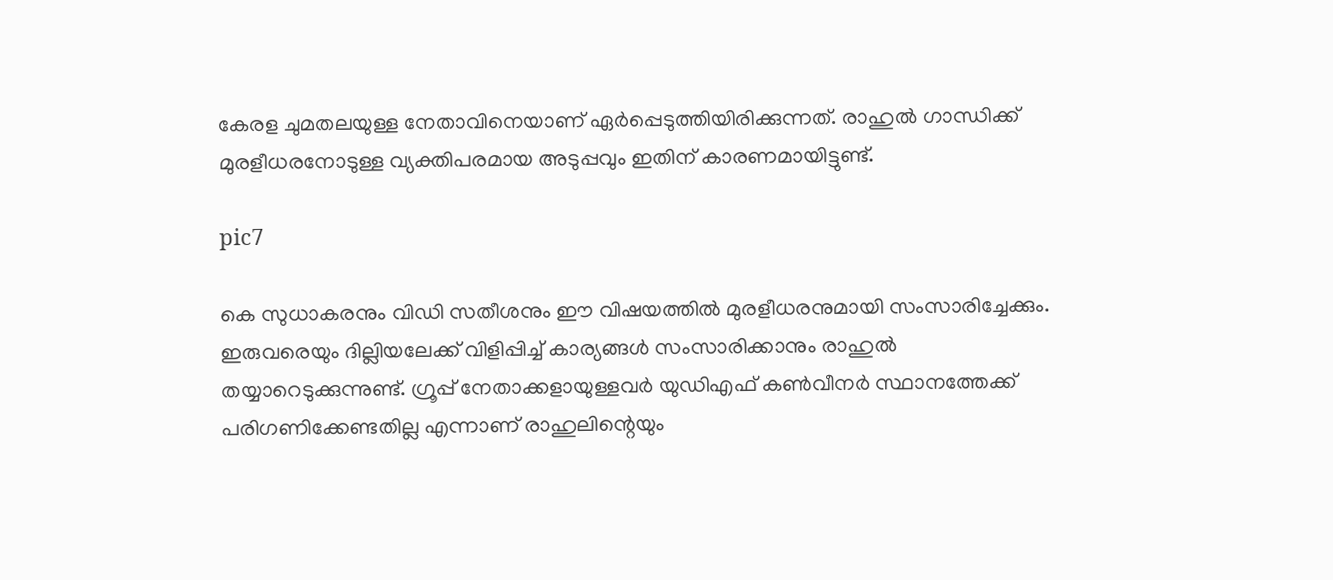കേരള ചുമതലയുള്ള നേതാവിനെയാണ് ഏര്‍പ്പെടുത്തിയിരിക്കുന്നത്. രാഹുല്‍ ഗാന്ധിക്ക് മുരളീധരനോടുള്ള വ്യക്തിപരമായ അടുപ്പവും ഇതിന് കാരണമായിട്ടുണ്ട്.

pic7

കെ സുധാകരനും വിഡി സതീശനും ഈ വിഷയത്തില്‍ മുരളീധരനുമായി സംസാരിച്ചേക്കും. ഇരുവരെയും ദില്ലിയലേക്ക് വിളിപ്പിച്ച് കാര്യങ്ങള്‍ സംസാരിക്കാനും രാഹുല്‍ തയ്യാറെടുക്കുന്നുണ്ട്. ഗ്രൂപ്പ് നേതാക്കളായുള്ളവര്‍ യുഡിഎഫ് കണ്‍വീനര്‍ സ്ഥാനത്തേക്ക് പരിഗണിക്കേണ്ടതില്ല എന്നാണ് രാഹുലിന്റെയും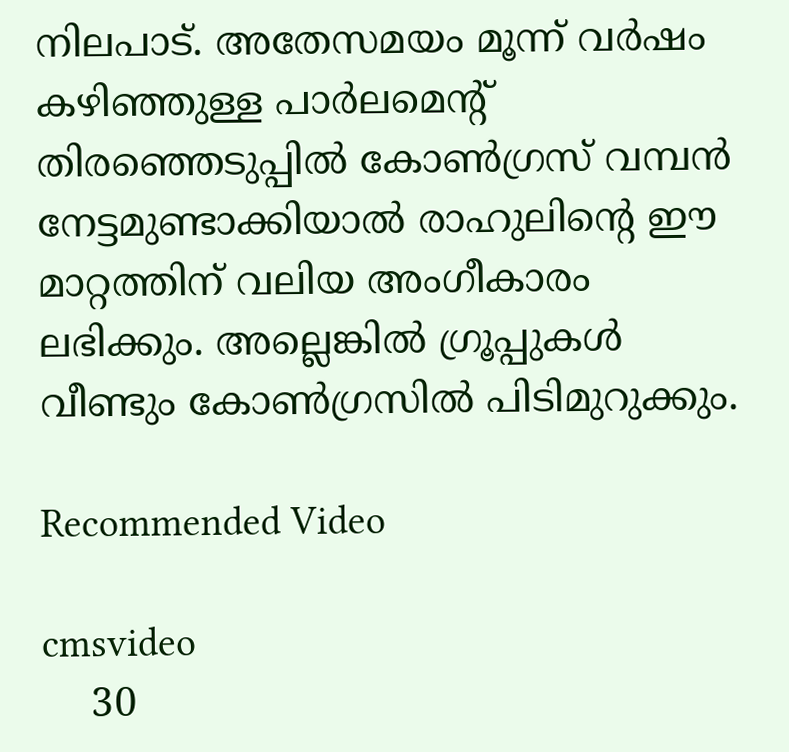നിലപാട്. അതേസമയം മൂന്ന് വര്‍ഷം കഴിഞ്ഞുള്ള പാര്‍ലമെന്റ് തിരഞ്ഞെടുപ്പില്‍ കോണ്‍ഗ്രസ് വമ്പന്‍ നേട്ടമുണ്ടാക്കിയാല്‍ രാഹുലിന്റെ ഈ മാറ്റത്തിന് വലിയ അംഗീകാരം ലഭിക്കും. അല്ലെങ്കില്‍ ഗ്രൂപ്പുകള്‍ വീണ്ടും കോണ്‍ഗ്രസില്‍ പിടിമുറുക്കും.

Recommended Video

cmsvideo
    30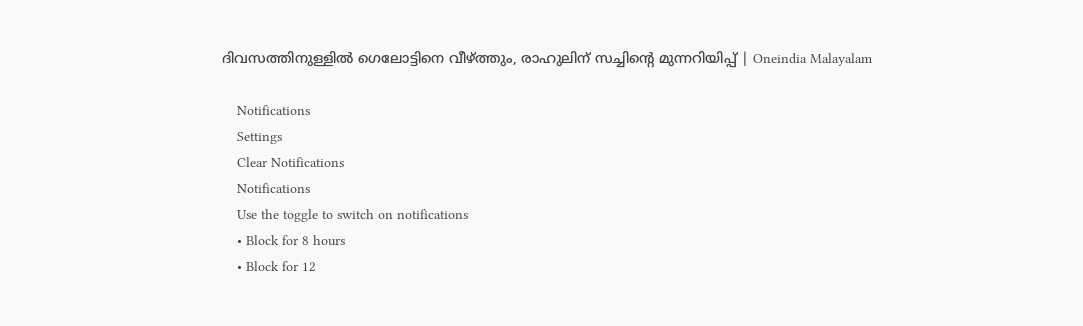ദിവസത്തിനുള്ളില്‍ ഗെലോട്ടിനെ വീഴ്ത്തും, രാഹുലിന് സച്ചിന്റെ മുന്നറിയിപ്പ് | Oneindia Malayalam

    Notifications
    Settings
    Clear Notifications
    Notifications
    Use the toggle to switch on notifications
    • Block for 8 hours
    • Block for 12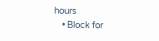hours
    • Block for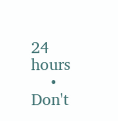24 hours
    • Don't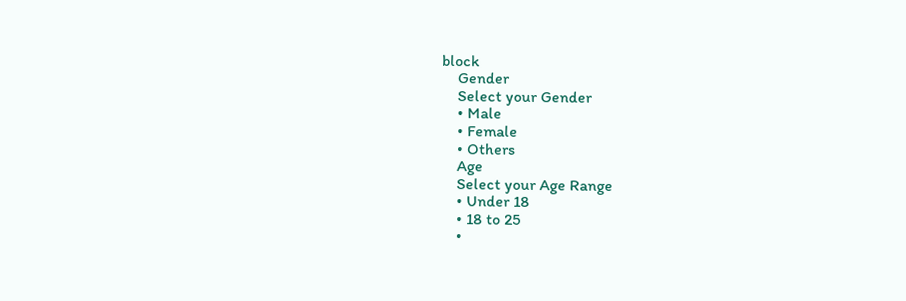block
    Gender
    Select your Gender
    • Male
    • Female
    • Others
    Age
    Select your Age Range
    • Under 18
    • 18 to 25
    •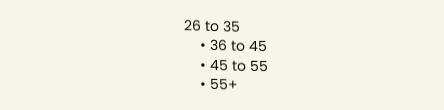26 to 35
    • 36 to 45
    • 45 to 55
    • 55+